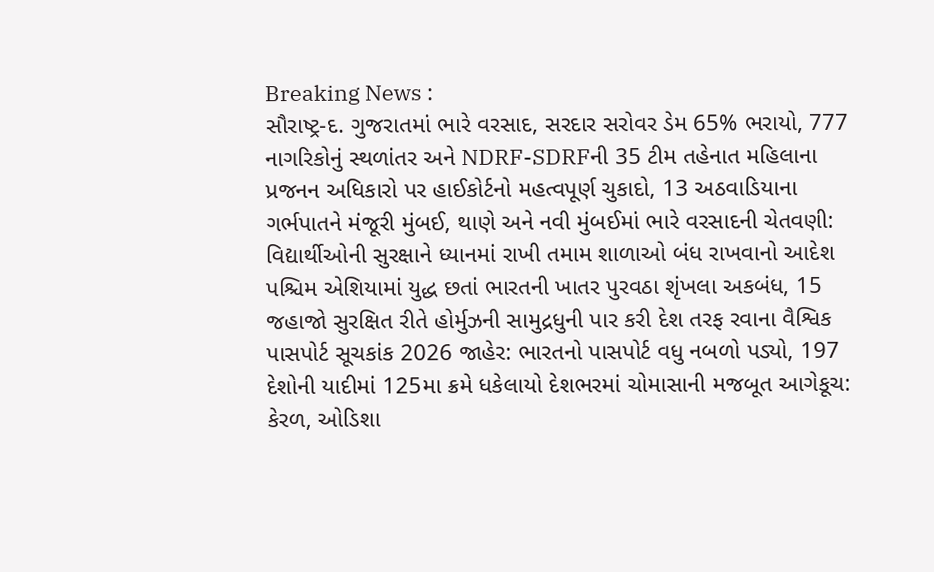Breaking News :
સૌરાષ્ટ્ર-દ. ગુજરાતમાં ભારે વરસાદ, સરદાર સરોવર ડેમ 65% ભરાયો, 777 નાગરિકોનું સ્થળાંતર અને NDRF-SDRFની 35 ટીમ તહેનાત મહિલાના પ્રજનન અધિકારો પર હાઈકોર્ટનો મહત્વપૂર્ણ ચુકાદો, 13 અઠવાડિયાના ગર્ભપાતને મંજૂરી મુંબઈ, થાણે અને નવી મુંબઈમાં ભારે વરસાદની ચેતવણી: વિદ્યાર્થીઓની સુરક્ષાને ધ્યાનમાં રાખી તમામ શાળાઓ બંધ રાખવાનો આદેશ પશ્ચિમ એશિયામાં યુદ્ધ છતાં ભારતની ખાતર પુરવઠા શૃંખલા અકબંધ, 15 જહાજો સુરક્ષિત રીતે હોર્મુઝની સામુદ્રધુની પાર કરી દેશ તરફ રવાના વૈશ્વિક પાસપોર્ટ સૂચકાંક 2026 જાહેર: ભારતનો પાસપોર્ટ વધુ નબળો પડ્યો, 197 દેશોની યાદીમાં 125મા ક્રમે ધકેલાયો દેશભરમાં ચોમાસાની મજબૂત આગેકૂચ: કેરળ, ઓડિશા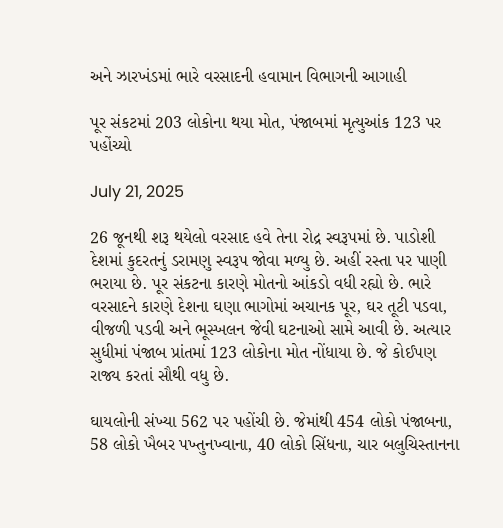અને ઝારખંડમાં ભારે વરસાદની હવામાન વિભાગની આગાહી

પૂર સંકટમાં 203 લોકોના થયા મોત, પંજાબમાં મૃત્યુઆંક 123 પર પહોંચ્યો

July 21, 2025

26 જૂનથી શરૂ થયેલો વરસાદ હવે તેના રોદ્ર સ્વરૂપમાં છે. પાડોશી દેશમાં કુદરતનું ડરામણુ સ્વરૂપ જોવા મળ્યુ છે. અહીં રસ્તા પર પાણી ભરાયા છે. પૂર સંકટના કારણે મોતનો આંકડો વધી રહ્યો છે. ભારે વરસાદને કારણે દેશના ઘણા ભાગોમાં અચાનક પૂર, ઘર તૂટી પડવા, વીજળી પડવી અને ભૂસ્ખલન જેવી ઘટનાઓ સામે આવી છે. અત્યાર સુધીમાં પંજાબ પ્રાંતમાં 123 લોકોના મોત નોંધાયા છે. જે કોઈપણ રાજ્ય કરતાં સૌથી વધુ છે.

ઘાયલોની સંખ્યા 562 પર પહોંચી છે. જેમાંથી 454 લોકો પંજાબના, 58 લોકો ખૈબર પખ્તુનખ્વાના, 40 લોકો સિંધના, ચાર બલુચિસ્તાનના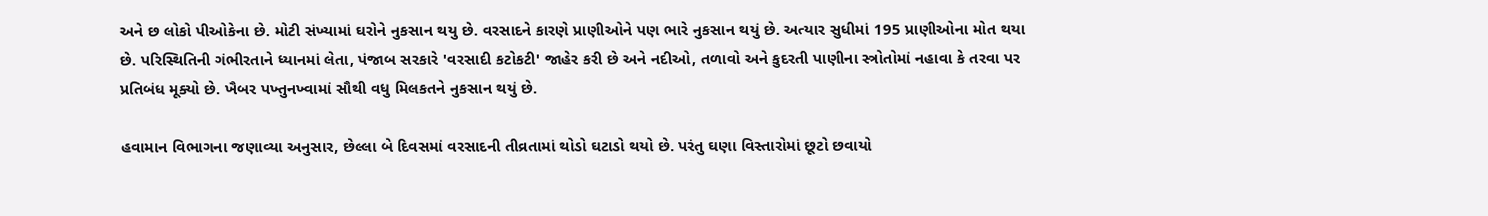અને છ લોકો પીઓકેના છે. મોટી સંખ્યામાં ઘરોને નુકસાન થયુ છે. વરસાદને કારણે પ્રાણીઓને પણ ભારે નુકસાન થયું છે. અત્યાર સુધીમાં 195 પ્રાણીઓના મોત થયા છે. પરિસ્થિતિની ગંભીરતાને ધ્યાનમાં લેતા, પંજાબ સરકારે 'વરસાદી કટોકટી' જાહેર કરી છે અને નદીઓ, તળાવો અને કુદરતી પાણીના સ્ત્રોતોમાં નહાવા કે તરવા પર પ્રતિબંધ મૂક્યો છે. ખૈબર પખ્તુનખ્વામાં સૌથી વધુ મિલકતને નુકસાન થયું છે.

હવામાન વિભાગના જણાવ્યા અનુસાર, છેલ્લા બે દિવસમાં વરસાદની તીવ્રતામાં થોડો ઘટાડો થયો છે. પરંતુ ઘણા વિસ્તારોમાં છૂટો છવાયો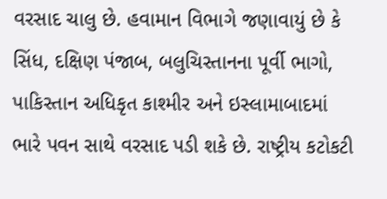વરસાદ ચાલુ છે. હવામાન વિભાગે જણાવાયું છે કે સિંધ, દક્ષિણ પંજાબ, બલુચિસ્તાનના પૂર્વી ભાગો, પાકિસ્તાન અધિકૃત કાશ્મીર અને ઇસ્લામાબાદમાં ભારે પવન સાથે વરસાદ પડી શકે છે. રાષ્ટ્રીય કટોકટી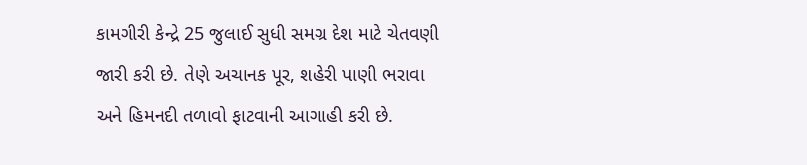કામગીરી કેન્દ્રે 25 જુલાઈ સુધી સમગ્ર દેશ માટે ચેતવણી જારી કરી છે. તેણે અચાનક પૂર, શહેરી પાણી ભરાવા અને હિમનદી તળાવો ફાટવાની આગાહી કરી છે.